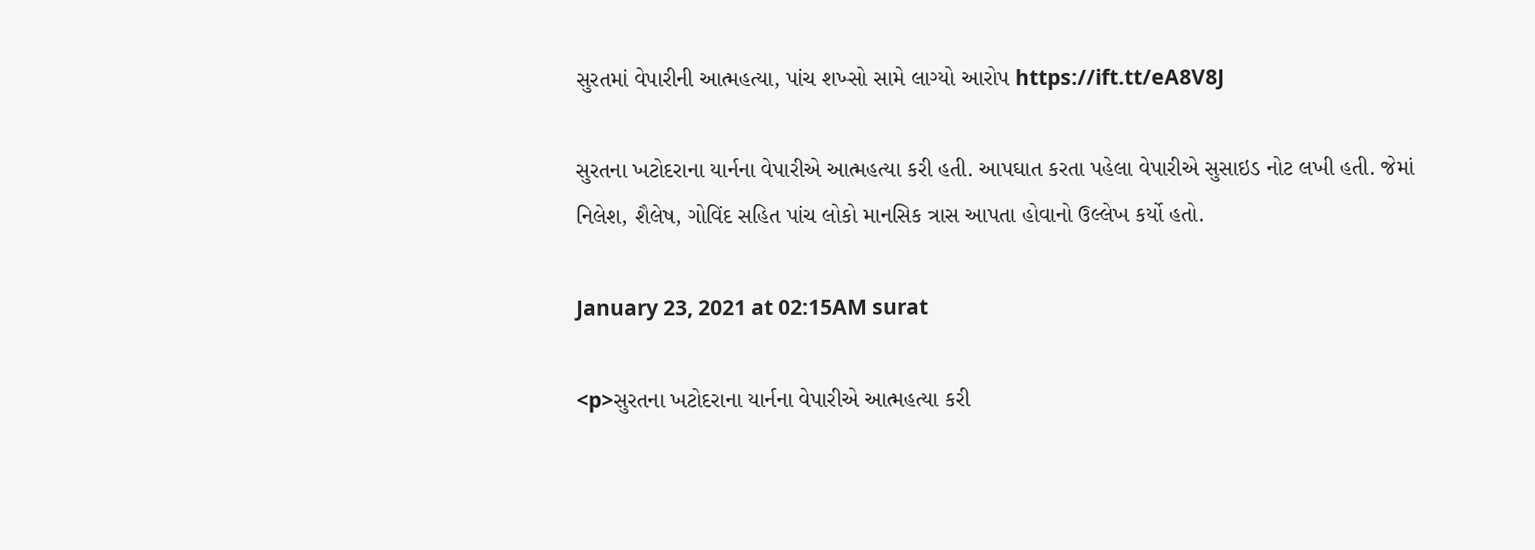સુરતમાં વેપારીની આત્મહત્યા, પાંચ શખ્સો સામે લાગ્યો આરોપ https://ift.tt/eA8V8J

સુરતના ખટોદરાના યાર્નના વેપારીએ આત્મહત્યા કરી હતી. આપઘાત કરતા પહેલા વેપારીએ સુસાઇડ નોટ લખી હતી. જેમાં  નિલેશ, શૈલેષ, ગોવિંદ સહિત પાંચ લોકો માનસિક ત્રાસ આપતા હોવાનો ઉલ્લેખ કર્યો હતો.

January 23, 2021 at 02:15AM surat

<p>સુરતના ખટોદરાના યાર્નના વેપારીએ આત્મહત્યા કરી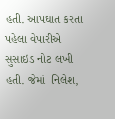હતી. આપઘાત કરતા પહેલા વેપારીએ સુસાઇડ નોટ લખી હતી. જેમાં  નિલેશ,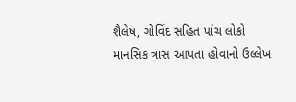શૈલેષ, ગોવિંદ સહિત પાંચ લોકો માનસિક ત્રાસ આપતા હોવાનો ઉલ્લેખ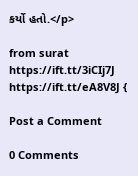કર્યો હતો.</p>

from surat https://ift.tt/3iCIj7J
https://ift.tt/eA8V8J {

Post a Comment

0 Comments